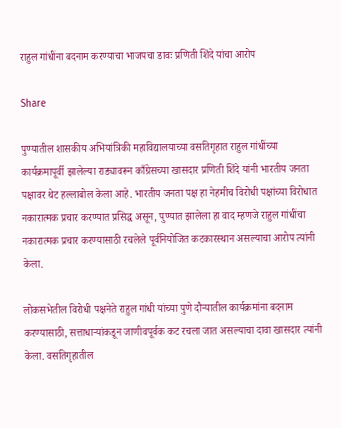राहुल गांधींना बदनाम करण्याचा भाजपचा डावः प्रणिती शिंदे यांचा आरोप

Share

पुण्यातील शासकीय अभियांत्रिकी महाविद्यालयाच्या वसतिगृहात राहुल गांधींच्या कार्यक्रमापूर्वी झालेल्या राड्यावरून काँग्रेसच्या खासदार प्रणिती शिंदे यांनी भारतीय जनता पक्षावर थेट हल्लाबोल केला आहे. भारतीय जनता पक्ष हा नेहमीच विरोधी पक्षांच्या विरोधात नकारात्मक प्रचार करण्यात प्रसिद्ध असून, पुण्यात झालेला हा वाद म्हणजे राहुल गांधींचा नकारात्मक प्रचार करण्यासाठी रचलेले पूर्वनियोजित कटकारस्थान असल्याचा आरोप त्यांनी केला.

लोकसभेतील विरोधी पक्षनेते राहुल गांधी यांच्या पुणे दौऱ्यातील कार्यक्रमांना बदनाम करण्यासाठी, सत्ताधाऱ्यांकडून जाणीवपूर्वक कट रचला जात असल्याचा दावा खासदार त्यांनी केला. वसतिगृहातील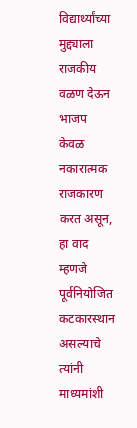विद्यार्थ्यांच्या मुद्द्याला राजकीय वळण देऊन भाजप केवळ नकारात्मक राजकारण करत असून, हा वाद म्हणजे पूर्वनियोजित कटकारस्थान असल्याचे त्यांनी माध्यमांशी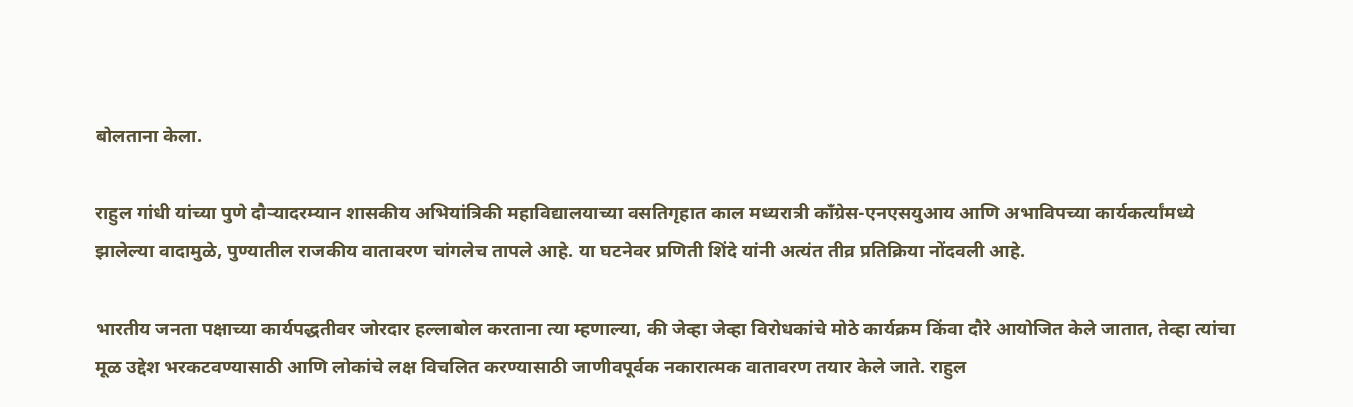बोलताना केला.

राहुल गांधी यांच्या पुणे दौऱ्यादरम्यान शासकीय अभियांत्रिकी महाविद्यालयाच्या वसतिगृहात काल मध्यरात्री काँग्रेस-एनएसयुआय आणि अभाविपच्या कार्यकर्त्यांमध्ये झालेल्या वादामुळे, पुण्यातील राजकीय वातावरण चांगलेच तापले आहे. या घटनेवर प्रणिती शिंदे यांनी अत्यंत तीव्र प्रतिक्रिया नोंदवली आहे.

भारतीय जनता पक्षाच्या कार्यपद्धतीवर जोरदार हल्लाबोल करताना त्या म्हणाल्या, की जेव्हा जेव्हा विरोधकांचे मोठे कार्यक्रम किंवा दौरे आयोजित केले जातात, तेव्हा त्यांचा मूळ उद्देश भरकटवण्यासाठी आणि लोकांचे लक्ष विचलित करण्यासाठी जाणीवपूर्वक नकारात्मक वातावरण तयार केले जाते. राहुल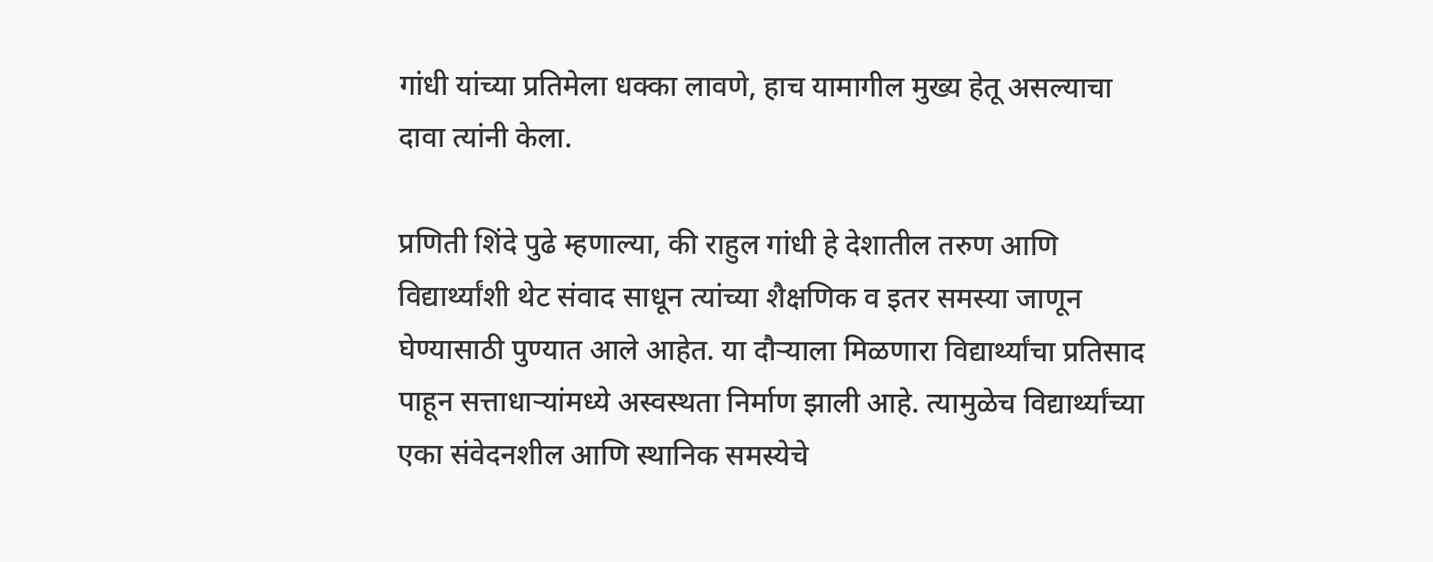गांधी यांच्या प्रतिमेला धक्का लावणे, हाच यामागील मुख्य हेतू असल्याचा दावा त्यांनी केला.

प्रणिती शिंदे पुढे म्हणाल्या, की राहुल गांधी हे देशातील तरुण आणि विद्यार्थ्यांशी थेट संवाद साधून त्यांच्या शैक्षणिक व इतर समस्या जाणून घेण्यासाठी पुण्यात आले आहेत. या दौऱ्याला मिळणारा विद्यार्थ्यांचा प्रतिसाद पाहून सत्ताधाऱ्यांमध्ये अस्वस्थता निर्माण झाली आहे. त्यामुळेच विद्यार्थ्यांच्या एका संवेदनशील आणि स्थानिक समस्येचे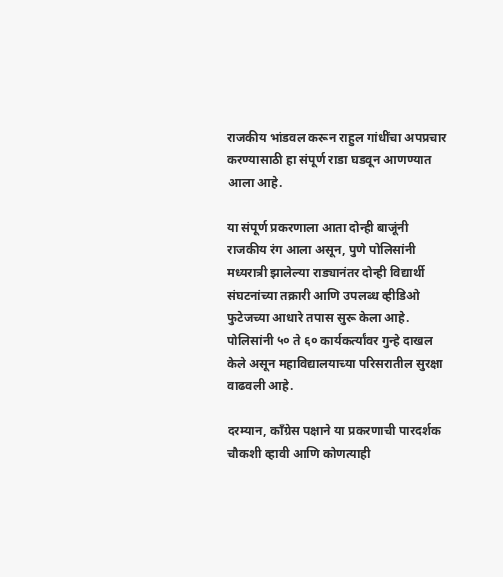राजकीय भांडवल करून राहुल गांधींचा अपप्रचार करण्यासाठी हा संपूर्ण राडा घडवून आणण्यात आला आहे.

या संपूर्ण प्रकरणाला आता दोन्ही बाजूंनी राजकीय रंग आला असून, पुणे पोलिसांनी मध्यरात्री झालेल्या राड्यानंतर दोन्ही विद्यार्थी संघटनांच्या तक्रारी आणि उपलब्ध व्हीडिओ फुटेजच्या आधारे तपास सुरू केला आहे. पोलिसांनी ५० ते ६० कार्यकर्त्यांवर गुन्हे दाखल केले असून महाविद्यालयाच्या परिसरातील सुरक्षा वाढवली आहे.

दरम्यान, काँग्रेस पक्षाने या प्रकरणाची पारदर्शक चौकशी व्हावी आणि कोणत्याही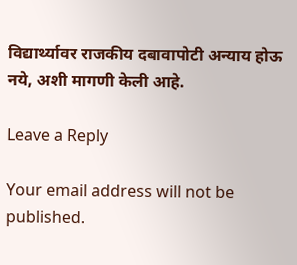विद्यार्थ्यावर राजकीय दबावापोटी अन्याय होऊ नये, अशी मागणी केली आहे.

Leave a Reply

Your email address will not be published.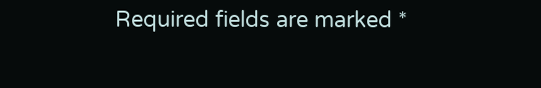Required fields are marked *